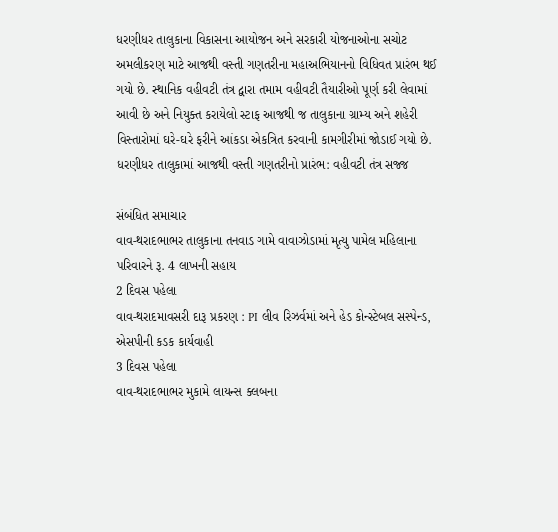ધરણીધર તાલુકાના વિકાસના આયોજન અને સરકારી યોજનાઓના સચોટ અમલીકરણ માટે આજથી વસ્તી ગણતરીના મહાઅભિયાનનો વિધિવત પ્રારંભ થઈ ગયો છે. સ્થાનિક વહીવટી તંત્ર દ્વારા તમામ વહીવટી તૈયારીઓ પૂર્ણ કરી લેવામાં આવી છે અને નિયુક્ત કરાયેલો સ્ટાફ આજથી જ તાલુકાના ગ્રામ્ય અને શહેરી વિસ્તારોમાં ઘરે-ઘરે ફરીને આંકડા એકત્રિત કરવાની કામગીરીમાં જોડાઈ ગયો છે.
ધરણીધર તાલુકામાં આજથી વસ્તી ગણતરીનો પ્રારંભ: વહીવટી તંત્ર સજ્જ

સંબંધિત સમાચાર
વાવ-થરાદભાભર તાલુકાના તનવાડ ગામે વાવાઝોડામાં મૃત્યુ પામેલ મહિલાના પરિવારને રૂ. 4 લાખની સહાય
2 દિવસ પહેલા
વાવ-થરાદમાવસરી દારૂ પ્રકરણ : PI લીવ રિઝર્વમાં અને હેડ કોન્સ્ટેબલ સસ્પેન્ડ, એસપીની કડક કાર્યવાહી
3 દિવસ પહેલા
વાવ-થરાદભાભર મુકામે લાયન્સ ક્લબના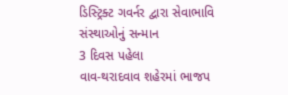ડિસ્ટ્રિક્ટ ગવર્નર દ્વારા સેવાભાવિ સંસ્થાઓનું સન્માન
3 દિવસ પહેલા
વાવ-થરાદવાવ શહેરમાં ભાજપ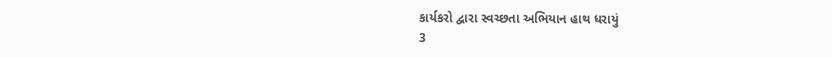કાર્યકરો દ્વારા સ્વચ્છતા અભિયાન હાથ ધરાયું
3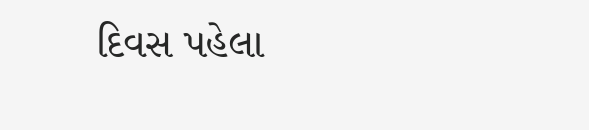દિવસ પહેલા